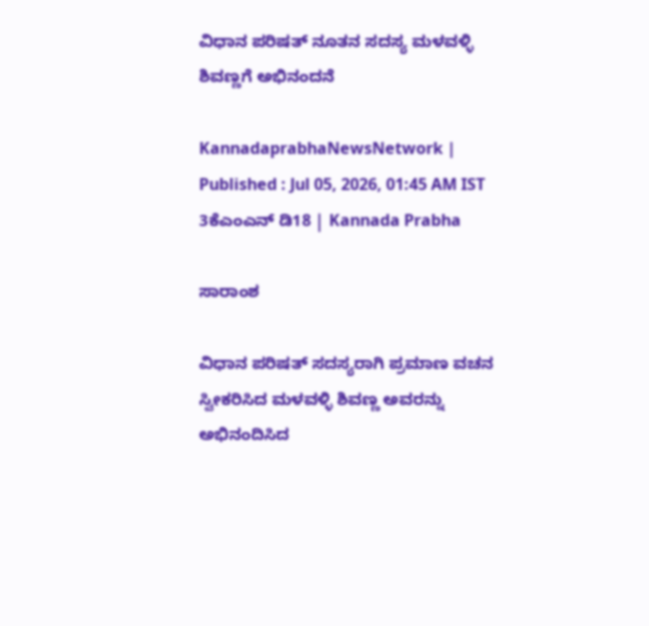ವಿಧಾನ ಪರಿಷತ್ ನೂತನ ಸದಸ್ಯ ಮಳವಳ್ಳಿ ಶಿವಣ್ಣಗೆ ಅಭಿನಂದನೆ

KannadaprabhaNewsNetwork |
Published : Jul 05, 2026, 01:45 AM IST
3ಕೆಎಂಎನ್ ಡಿ18 | Kannada Prabha

ಸಾರಾಂಶ

ವಿಧಾನ ಪರಿಷತ್ ಸದಸ್ಯರಾಗಿ ಪ್ರಮಾಣ ವಚನ ಸ್ವೀಕರಿಸಿದ ಮಳವಳ್ಳಿ ಶಿವಣ್ಣ ಅವರನ್ನು ಅಭಿನಂದಿಸಿದ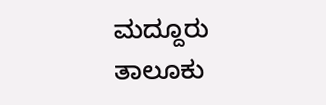ಮದ್ದೂರು ತಾಲೂಕು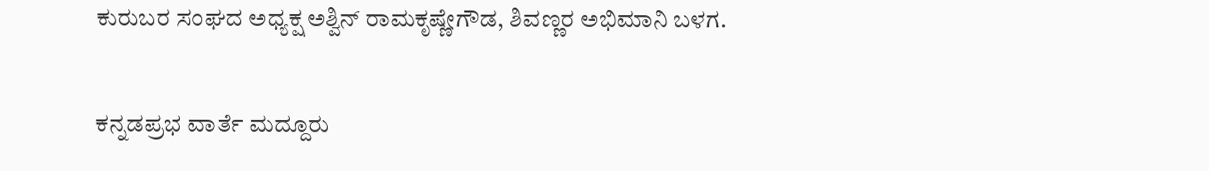ಕುರುಬರ ಸಂಘದ ಅಧ್ಯಕ್ಷ ಅಶ್ವಿನ್ ರಾಮಕೃಷ್ಣೇಗೌಡ, ಶಿವಣ್ಣರ ಅಭಿಮಾನಿ ಬಳಗ.

ಕನ್ನಡಪ್ರಭ ವಾರ್ತೆ ಮದ್ದೂರು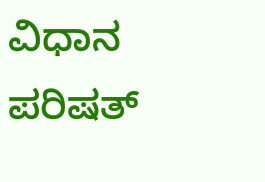ವಿಧಾನ ಪರಿಷತ್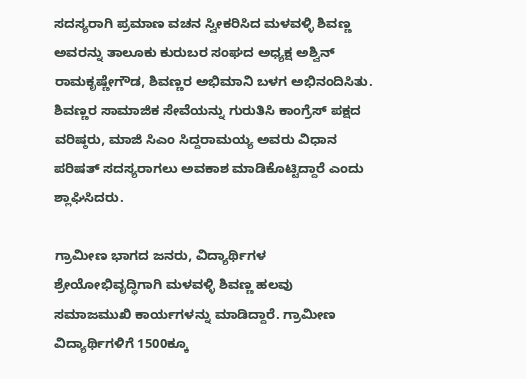ಸದಸ್ಯರಾಗಿ ಪ್ರಮಾಣ ವಚನ ಸ್ವೀಕರಿಸಿದ ಮಳವಳ್ಳಿ ಶಿವಣ್ಣ ಅವರನ್ನು ತಾಲೂಕು ಕುರುಬರ ಸಂಘದ ಅಧ್ಯಕ್ಷ ಅಶ್ವಿನ್ ರಾಮಕೃಷ್ಣೇಗೌಡ, ಶಿವಣ್ಣರ ಅಭಿಮಾನಿ ಬಳಗ ಅಭಿನಂದಿಸಿತು. ಶಿವಣ್ಣರ ಸಾಮಾಜಿಕ ಸೇವೆಯನ್ನು ಗುರುತಿಸಿ ಕಾಂಗ್ರೆಸ್ ಪಕ್ಷದ ವರಿಷ್ಠರು, ಮಾಜಿ ಸಿಎಂ ಸಿದ್ದರಾಮಯ್ಯ ಅವರು ವಿಧಾನ ಪರಿಷತ್ ಸದಸ್ಯರಾಗಲು ಅವಕಾಶ ಮಾಡಿಕೊಟ್ಟಿದ್ದಾರೆ ಎಂದು ಶ್ಲಾಘಿಸಿದರು.

ಗ್ರಾಮೀಣ ಭಾಗದ ಜನರು, ವಿದ್ಯಾರ್ಥಿಗಳ ಶ್ರೇಯೋಭಿವೃದ್ಧಿಗಾಗಿ ಮಳವಳ್ಳಿ ಶಿವಣ್ಣ ಹಲವು ಸಮಾಜಮುಖಿ ಕಾರ್ಯಗಳನ್ನು ಮಾಡಿದ್ದಾರೆ. ಗ್ರಾಮೀಣ ವಿದ್ಯಾರ್ಥಿಗಳಿಗೆ 1500ಕ್ಕೂ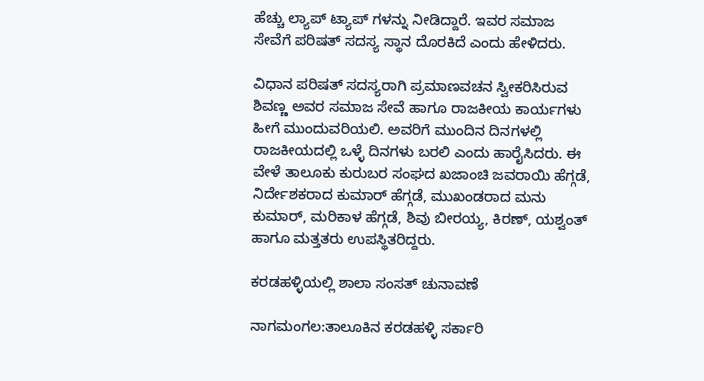ಹೆಚ್ಚು ಲ್ಯಾಪ್ ಟ್ಯಾಪ್ ಗಳನ್ನು ನೀಡಿದ್ದಾರೆ. ಇವರ ಸಮಾಜ ಸೇವೆಗೆ ಪರಿಷತ್ ಸದಸ್ಯ ಸ್ಥಾನ ದೊರಕಿದೆ ಎಂದು ಹೇಳಿದರು.

ವಿಧಾನ ಪರಿಷತ್ ಸದಸ್ಯರಾಗಿ ಪ್ರಮಾಣವಚನ ಸ್ವೀಕರಿಸಿರುವ ಶಿವಣ್ಣ ಅವರ ಸಮಾಜ ಸೇವೆ ಹಾಗೂ ರಾಜಕೀಯ ಕಾರ್ಯಗಳು ಹೀಗೆ ಮುಂದುವರಿಯಲಿ. ಅವರಿಗೆ ಮುಂದಿನ ದಿನಗಳಲ್ಲಿ ರಾಜಕೀಯದಲ್ಲಿ ಒಳ್ಳೆ ದಿನಗಳು ಬರಲಿ ಎಂದು ಹಾರೈಸಿದರು. ಈ ವೇಳೆ ತಾಲೂಕು ಕುರುಬರ ಸಂಘದ ಖಜಾಂಚಿ ಜವರಾಯಿ ಹೆಗ್ಗಡೆ, ನಿರ್ದೇಶಕರಾದ ಕುಮಾರ್ ಹೆಗ್ಗಡೆ, ಮುಖಂಡರಾದ ಮನು ಕುಮಾರ್, ಮರಿಕಾಳ ಹೆಗ್ಗಡೆ, ಶಿವು ಬೀರಯ್ಯ, ಕಿರಣ್, ಯಶ್ವಂತ್ ಹಾಗೂ ಮತ್ತತರು ಉಪಸ್ಥಿತರಿದ್ದರು.

ಕರಡಹಳ್ಳಿಯಲ್ಲಿ ಶಾಲಾ ಸಂಸತ್ ಚುನಾವಣೆ

ನಾಗಮಂಗಲ:ತಾಲೂಕಿನ ಕರಡಹಳ್ಳಿ ಸರ್ಕಾರಿ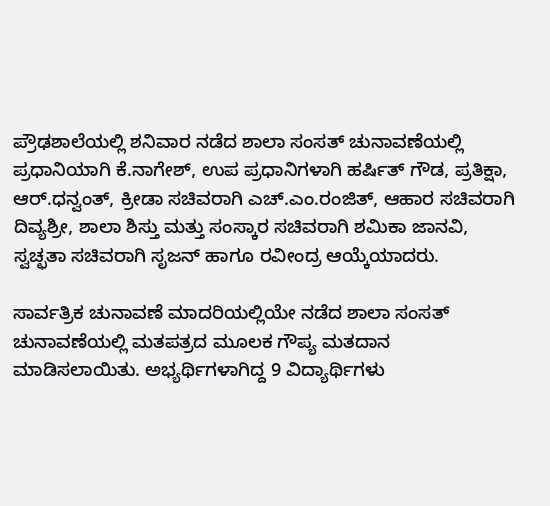ಪ್ರೌಢಶಾಲೆಯಲ್ಲಿ ಶನಿವಾರ ನಡೆದ ಶಾಲಾ ಸಂಸತ್ ಚುನಾವಣೆಯಲ್ಲಿ ಪ್ರಧಾನಿಯಾಗಿ ಕೆ.ನಾಗೇಶ್‌, ಉಪ ಪ್ರಧಾನಿಗಳಾಗಿ ಹರ್ಷಿತ್ ಗೌಡ, ಪ್ರತಿಕ್ಷಾ, ಆರ್.ಧನ್ವಂತ್, ಕ್ರೀಡಾ ಸಚಿವರಾಗಿ ಎಚ್.ಎಂ.ರಂಜಿತ್, ಆಹಾರ ಸಚಿವರಾಗಿ ದಿವ್ಯಶ್ರೀ, ಶಾಲಾ ಶಿಸ್ತು ಮತ್ತು ಸಂಸ್ಕಾರ ಸಚಿವರಾಗಿ ಶಮಿಕಾ ಜಾನವಿ, ಸ್ವಚ್ಛತಾ ಸಚಿವರಾಗಿ ಸೃಜನ್ ಹಾಗೂ ರವೀಂದ್ರ ಆಯ್ಕೆಯಾದರು.

ಸಾರ್ವತ್ರಿಕ ಚುನಾವಣೆ ಮಾದರಿಯಲ್ಲಿಯೇ ನಡೆದ ಶಾಲಾ ಸಂಸತ್ ಚುನಾವಣೆಯಲ್ಲಿ ಮತಪತ್ರದ ಮೂಲಕ ಗೌಪ್ಯ ಮತದಾನ ಮಾಡಿಸಲಾಯಿತು. ಅಭ್ಯರ್ಥಿಗಳಾಗಿದ್ದ 9 ವಿದ್ಯಾರ್ಥಿಗಳು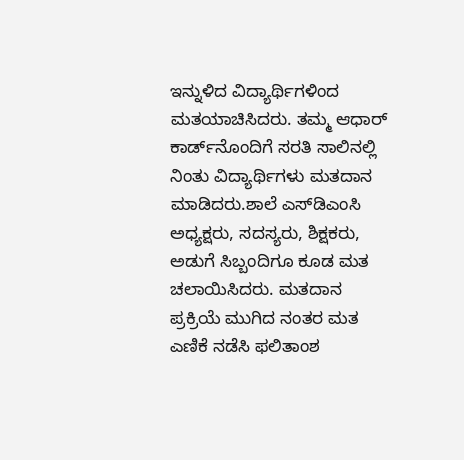ಇನ್ನುಳಿದ ವಿದ್ಯಾರ್ಥಿಗಳಿಂದ ಮತಯಾಚಿಸಿದರು. ತಮ್ಮ ಆಧಾರ್ ಕಾರ್ಡ್‌ನೊಂದಿಗೆ ಸರತಿ ಸಾಲಿನಲ್ಲಿ ನಿಂತು ವಿದ್ಯಾರ್ಥಿಗಳು ಮತದಾನ ಮಾಡಿದರು.ಶಾಲೆ ಎಸ್‌ಡಿಎಂಸಿ ಅಧ್ಯಕ್ಷರು, ಸದಸ್ಯರು, ಶಿಕ್ಷಕರು, ಅಡುಗೆ ಸಿಬ್ಬಂದಿಗೂ ಕೂಡ ಮತ ಚಲಾಯಿಸಿದರು. ಮತದಾನ ಪ್ರಕ್ರಿಯೆ ಮುಗಿದ ನಂತರ ಮತ ಎಣಿಕೆ ನಡೆಸಿ ಫಲಿತಾಂಶ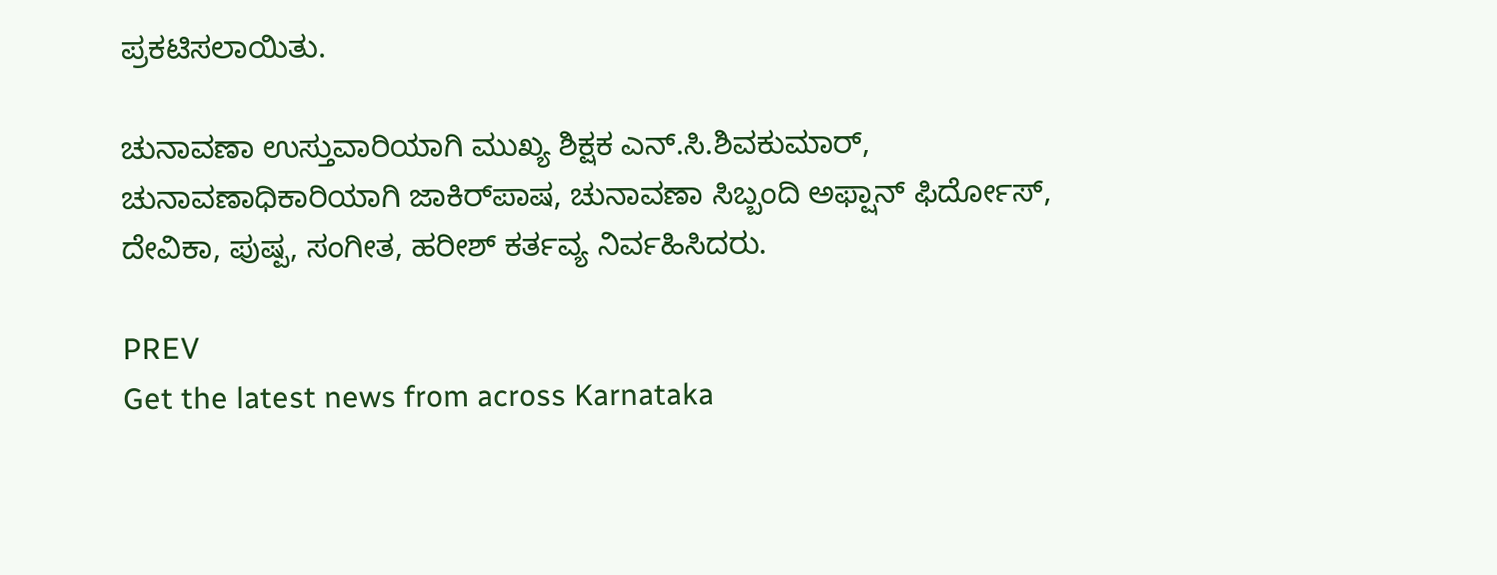ಪ್ರಕಟಿಸಲಾಯಿತು.

ಚುನಾವಣಾ ಉಸ್ತುವಾರಿಯಾಗಿ ಮುಖ್ಯ ಶಿಕ್ಷಕ ಎನ್.ಸಿ.ಶಿವಕುಮಾರ್, ಚುನಾವಣಾಧಿಕಾರಿಯಾಗಿ ಜಾಕಿರ್‌ಪಾಷ, ಚುನಾವಣಾ ಸಿಬ್ಬಂದಿ ಅಫ್ಷಾನ್ ಫಿರ್ದೋಸ್, ದೇವಿಕಾ, ಪುಷ್ಪ, ಸಂಗೀತ, ಹರೀಶ್ ಕರ್ತವ್ಯ ನಿರ್ವಹಿಸಿದರು.

PREV
Get the latest news from across Karnataka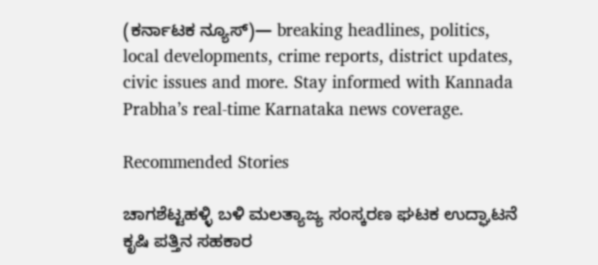(ಕರ್ನಾಟಕ ನ್ಯೂಸ್)— breaking headlines, politics, local developments, crime reports, district updates, civic issues and more. Stay informed with Kannada Prabha’s real‑time Karnataka news coverage.

Recommended Stories

ಚಾಗಶೆಟ್ಟಹಳ್ಳಿ ಬಳಿ ಮಲತ್ಯಾಜ್ಯ ಸಂಸ್ಕರಣ ಘಟಕ ಉದ್ಘಾಟನೆ
ಕೃಷಿ ಪತ್ತಿನ ಸಹಕಾರ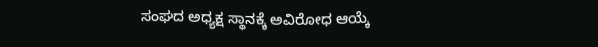ಸಂಘದ ಅಧ್ಯಕ್ಷ ಸ್ಥಾನಕ್ಕೆ ಅವಿರೋಧ ಆಯ್ಕೆ